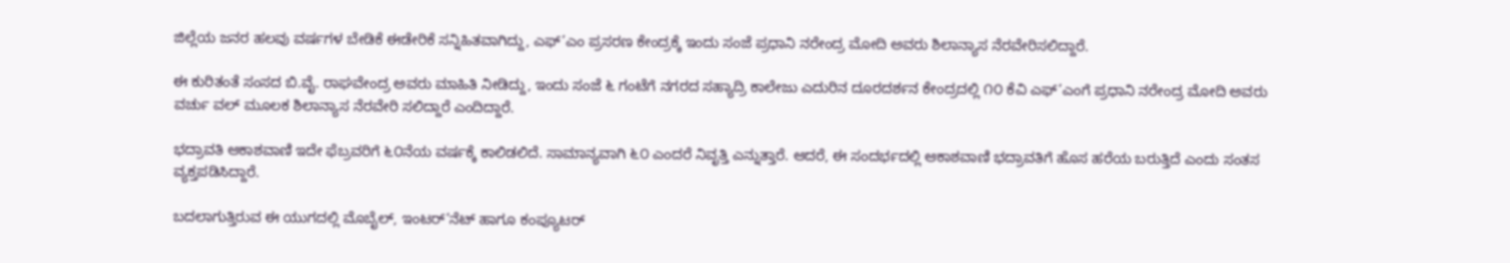ಜಿಲ್ಲೆಯ ಜನರ ಹಲವು ವರ್ಷಗಳ ಬೇಡಿಕೆ ಈಡೇರಿಕೆ ಸನ್ನಿಹಿತವಾಗಿದ್ದು, ಎಫ್’ಎಂ ಪ್ರಸರಣ ಕೇಂದ್ರಕ್ಕೆ ಇಂದು ಸಂಜೆ ಪ್ರಧಾನಿ ನರೇಂದ್ರ ಮೋದಿ ಅವರು ಶಿಲಾನ್ಯಾಸ ನೆರವೇರಿಸಲಿದ್ದಾರೆ.

ಈ ಕುರಿತಂತೆ ಸಂಸದ ಬಿ.ವೈ. ರಾಘವೇಂದ್ರ ಅವರು ಮಾಹಿತಿ ನೀಡಿದ್ದು, ಇಂದು ಸಂಜೆ ೬ ಗಂಟೆಗೆ ನಗರದ ಸಹ್ಯಾದ್ರಿ ಕಾಲೇಜು ಎದುರಿನ ದೂರದರ್ಶನ ಕೇಂದ್ರದಲ್ಲಿ ೧೦ ಕೆವಿ ಎಫ್’ಎಂಗೆ ಪ್ರಧಾನಿ ನರೇಂದ್ರ ಮೋದಿ ಅವರು ವರ್ಚು ವಲ್ ಮೂಲಕ ಶಿಲಾನ್ಯಾಸ ನೆರವೇರಿ ಸಲಿದ್ದಾರೆ ಎಂದಿದ್ದಾರೆ.

ಭದ್ರಾವತಿ ಆಕಾಶವಾಣಿ ಇದೇ ಫೆಬ್ರವರಿಗೆ ೬೦ನೆಯ ವರ್ಷಕ್ಕೆ ಕಾಲಿಡಲಿದೆ. ಸಾಮಾನ್ಯವಾಗಿ ೬೦ ಎಂದರೆ ನಿವೃತ್ತಿ ಎನ್ನುತ್ತಾರೆ. ಆದರೆ, ಈ ಸಂದರ್ಭದಲ್ಲಿ ಆಕಾಶವಾಣಿ ಭದ್ರಾವತಿಗೆ ಹೊಸ ಹರೆಯ ಬರುತ್ತಿದೆ ಎಂದು ಸಂತಸ ವ್ಯಕ್ತಪಡಿಸಿದ್ದಾರೆ.

ಬದಲಾಗುತ್ತಿರುವ ಈ ಯುಗದಲ್ಲಿ ಮೊಬೈಲ್, ಇಂಟರ್’ನೆಟ್ ಹಾಗೂ ಕಂಪ್ಯೂಟರ್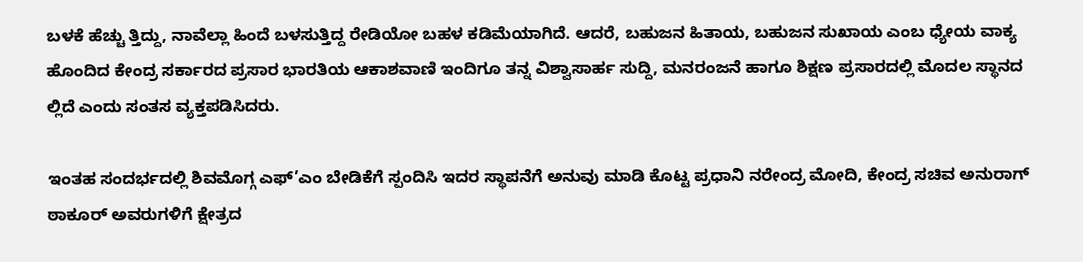ಬಳಕೆ ಹೆಚ್ಚು ತ್ತಿದ್ದು, ನಾವೆಲ್ಲಾ ಹಿಂದೆ ಬಳಸುತ್ತಿದ್ದ ರೇಡಿಯೋ ಬಹಳ ಕಡಿಮೆಯಾಗಿದೆ. ಆದರೆ, ಬಹುಜನ ಹಿತಾಯ, ಬಹುಜನ ಸುಖಾಯ ಎಂಬ ಧ್ಯೇಯ ವಾಕ್ಯ ಹೊಂದಿದ ಕೇಂದ್ರ ಸರ್ಕಾರದ ಪ್ರಸಾರ ಭಾರತಿಯ ಆಕಾಶವಾಣಿ ಇಂದಿಗೂ ತನ್ನ ವಿಶ್ವಾಸಾರ್ಹ ಸುದ್ದಿ, ಮನರಂಜನೆ ಹಾಗೂ ಶಿಕ್ಷಣ ಪ್ರಸಾರದಲ್ಲಿ ಮೊದಲ ಸ್ಥಾನದ ಲ್ಲಿದೆ ಎಂದು ಸಂತಸ ವ್ಯಕ್ತಪಡಿಸಿದರು.

ಇಂತಹ ಸಂದರ್ಭದಲ್ಲಿ ಶಿವಮೊಗ್ಗ ಎಫ್’ಎಂ ಬೇಡಿಕೆಗೆ ಸ್ಪಂದಿಸಿ ಇದರ ಸ್ಥಾಪನೆಗೆ ಅನುವು ಮಾಡಿ ಕೊಟ್ಟ ಪ್ರಧಾನಿ ನರೇಂದ್ರ ಮೋದಿ, ಕೇಂದ್ರ ಸಚಿವ ಅನುರಾಗ್ ಠಾಕೂರ್ ಅವರುಗಳಿಗೆ ಕ್ಷೇತ್ರದ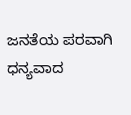ಜನತೆಯ ಪರವಾಗಿ ಧನ್ಯವಾದ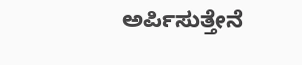ಅರ್ಪಿಸುತ್ತೇನೆ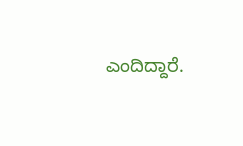ಎಂದಿದ್ದಾರೆ.